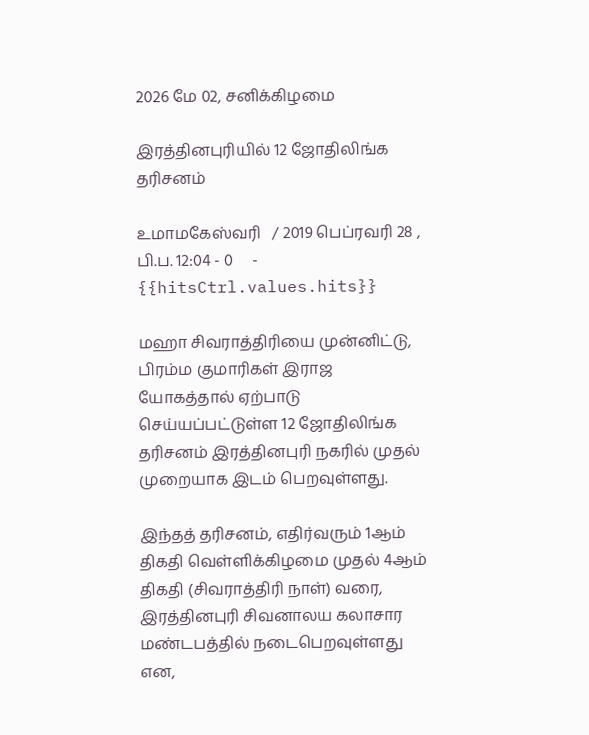2026 மே 02, சனிக்கிழமை

இரத்தினபுரியில் 12 ஜோதிலிங்க தரிசனம்

உமாமகேஸ்வரி   / 2019 பெப்ரவரி 28 , பி.ப. 12:04 - 0     - {{hitsCtrl.values.hits}}

மஹா சிவராத்திரியை முன்னிட்டு, பிரம்ம குமாரிகள் இராஜ யோகத்தால் ஏற்பாடு செய்யப்பட்டுள்ள 12 ஜோதிலிங்க தரிசனம் இரத்தினபுரி நகரில் முதல் முறையாக இடம் பெறவுள்ளது.

இந்தத் தரிசனம், எதிர்வரும் 1ஆம் திகதி வெள்ளிக்கிழமை முதல் 4ஆம் திகதி (சிவராத்திரி நாள்) வரை, இரத்தினபுரி சிவனாலய கலாசார மண்டபத்தில் நடைபெறவுள்ளது என,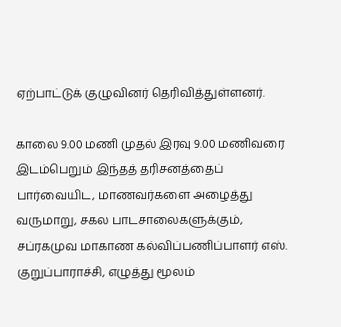ஏற்பாட்டுக் குழுவினர் தெரிவித்துள்ளனர்.

காலை 9.00 மணி முதல் இரவு 9.00 மணிவரை இடம்பெறும் இந்தத் தரிசனத்தைப் பார்வையிட, மாணவர்களை அழைத்து வருமாறு, சகல பாடசாலைகளுக்கும், சப்ரகமுவ மாகாண கல்விப்பணிப்பாளர் எஸ். குறுப்பாராச்சி, எழுத்து மூலம்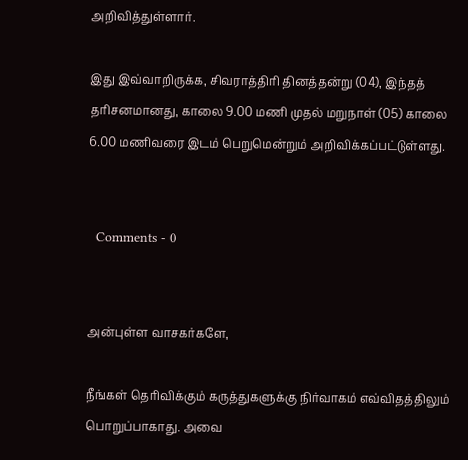அறிவித்துள்ளார்.

இது இவ்வாறிருக்க, சிவராத்திரி தினத்தன்று (04), இந்தத் தரிசனமானது, காலை 9.00 மணி முதல் மறுநாள் (05) காலை 6.00 மணிவரை இடம் பெறுமென்றும் அறிவிக்கப்பட்டுள்ளது.


  Comments - 0


அன்புள்ள வாசகர்களே,

நீங்கள் தெரிவிக்கும் கருத்துகளுக்கு நிர்வாகம் எவ்விதத்திலும் பொறுப்பாகாது. அவை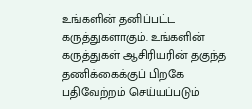உங்களின் தனிப்பட்ட கருத்துகளாகும். உங்களின் கருத்துகள் ஆசிரியரின் தகுந்த தணிக்கைக்குப் பிறகே பதிவேற்றம் செய்யப்படும்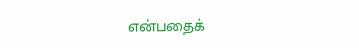என்பதைக்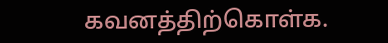கவனத்திற்கொள்க.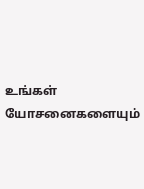உங்கள் யோசனைகளையும்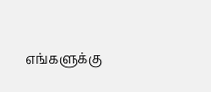எங்களுக்கு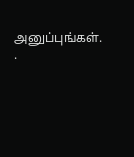அனுப்புங்கள். .